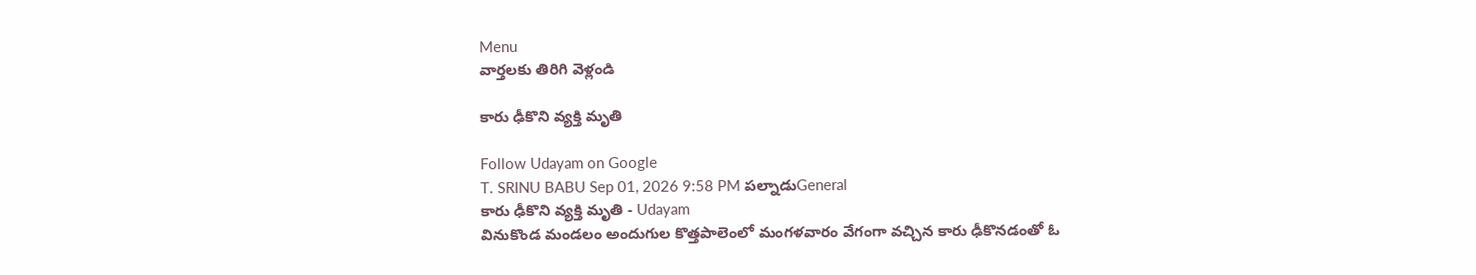Menu
వార్తలకు తిరిగి వెళ్లండి

కారు ఢీకొని వ్యక్తి మృతి

Follow Udayam on Google
T. SRINU BABU Sep 01, 2026 9:58 PM పల్నాడుGeneral
కారు ఢీకొని వ్యక్తి మృతి - Udayam
వినుకొండ మండలం అందుగుల కొత్తపాలెంలో మంగళవారం వేగంగా వచ్చిన కారు ఢీకొనడంతో ఓ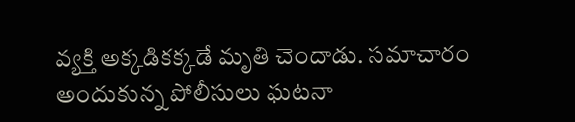వ్యక్తి అక్కడికక్కడే మృతి చెందాడు. సమాచారం అందుకున్న పోలీసులు ఘటనా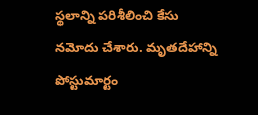స్థలాన్ని పరిశీలించి కేసు నమోదు చేశారు. మృతదేహాన్ని పోస్టుమార్టం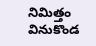నిమిత్తం వినుకొండ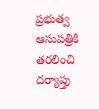ప్రభుత్వ ఆసుపత్రికి తరలించి దర్యాప్తు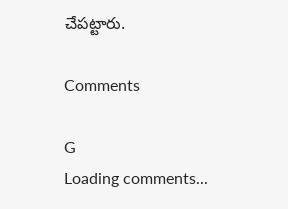చేపట్టారు.

Comments

G
Loading comments...